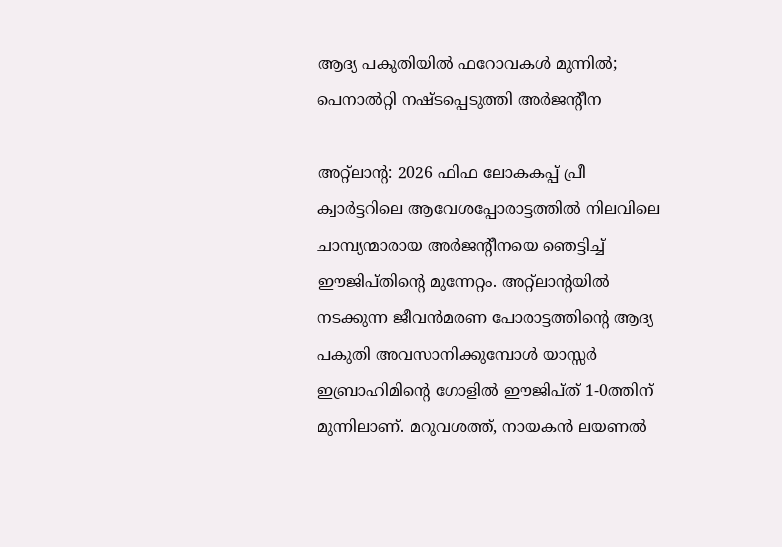ആദ്യ പകുതിയിൽ ഫറോവകൾ മുന്നിൽ; പെനാൽറ്റി നഷ്ടപ്പെടുത്തി അർജന്റീന

അറ്റ്‌ലാന്റ: 2026 ഫിഫ ലോകകപ്പ് പ്രീ ക്വാർട്ടറിലെ ആവേശപ്പോരാട്ടത്തിൽ നിലവിലെ ചാമ്പ്യന്മാരായ അർജന്റീനയെ ഞെട്ടിച്ച് ഈജിപ്തിന്റെ മുന്നേറ്റം. അറ്റ്‌ലാന്റയിൽ നടക്കുന്ന ജീവൻമരണ പോരാട്ടത്തിന്റെ ആദ്യ പകുതി അവസാനിക്കുമ്പോൾ യാസ്സർ ഇബ്രാഹിമിന്റെ ഗോളിൽ ഈജിപ്ത് 1-0ത്തിന് മുന്നിലാണ്. മറുവശത്ത്, നായകൻ ലയണൽ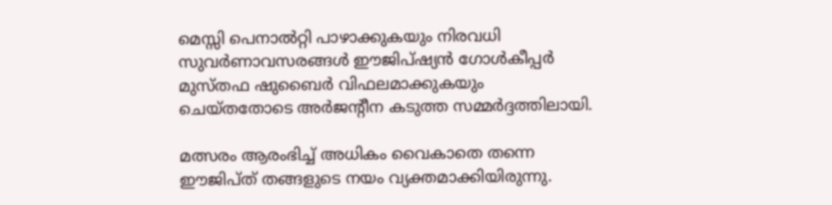മെസ്സി പെനാൽറ്റി പാഴാക്കുകയും നിരവധി സുവർണാവസരങ്ങൾ ഈജിപ്ഷ്യൻ ഗോൾകീപ്പർ മുസ്തഫ ഷുബൈർ വിഫലമാക്കുകയും ചെയ്തതോടെ അർജന്റീന കടുത്ത സമ്മർദ്ദത്തിലായി.

മത്സരം ആരംഭിച്ച് അധികം വൈകാതെ തന്നെ ഈജിപ്ത് തങ്ങളുടെ നയം വ്യക്തമാക്കിയിരുന്നു.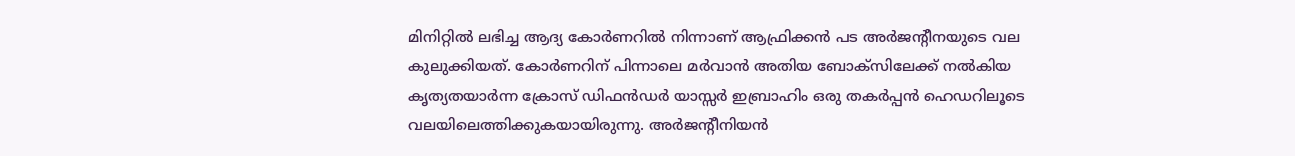മിനിറ്റിൽ ലഭിച്ച ആദ്യ കോർണറിൽ നിന്നാണ് ആഫ്രിക്കൻ പട അർജന്റീനയുടെ വല കുലുക്കിയത്. കോർണറിന് പിന്നാലെ മർവാൻ അതിയ ബോക്‌സിലേക്ക് നൽകിയ കൃത്യതയാർന്ന ക്രോസ് ഡിഫൻഡർ യാസ്സർ ഇബ്രാഹിം ഒരു തകർപ്പൻ ഹെഡറിലൂടെ വലയിലെത്തിക്കുകയായിരുന്നു. അർജന്റീനിയൻ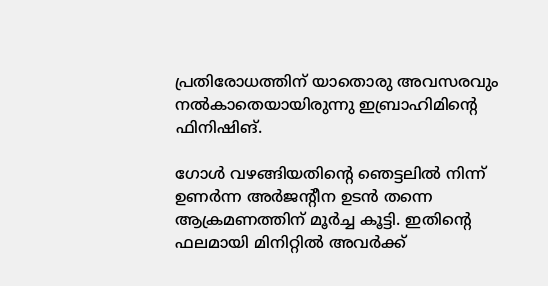പ്രതിരോധത്തിന് യാതൊരു അവസരവും നൽകാതെയായിരുന്നു ഇബ്രാഹിമിന്റെ ഫിനിഷിങ്.

ഗോൾ വഴങ്ങിയതിന്റെ ഞെട്ടലിൽ നിന്ന് ഉണർന്ന അർജന്റീന ഉടൻ തന്നെ ആക്രമണത്തിന് മൂർച്ച കൂട്ടി. ഇതിന്റെ ഫലമായി മിനിറ്റിൽ അവർക്ക്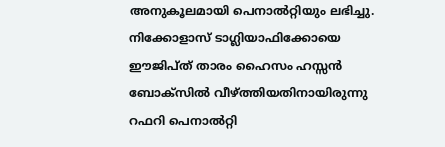അനുകൂലമായി പെനാൽറ്റിയും ലഭിച്ചു. നിക്കോളാസ് ടാഗ്ലിയാഫിക്കോയെ ഈജിപ്ത് താരം ഹൈസം ഹസ്സൻ ബോക്‌സിൽ വീഴ്ത്തിയതിനായിരുന്നു റഫറി പെനാൽറ്റി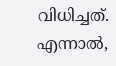വിധിച്ചത്. എന്നാൽ,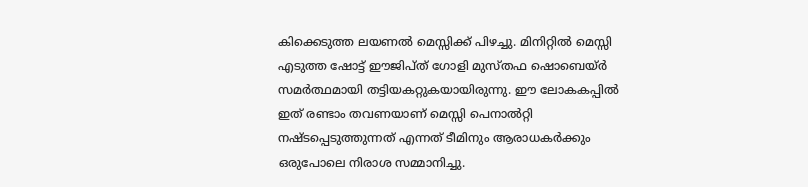കിക്കെടുത്ത ലയണൽ മെസ്സിക്ക് പിഴച്ചു. മിനിറ്റിൽ മെസ്സി എടുത്ത ഷോട്ട് ഈജിപ്ത് ഗോളി മുസ്തഫ ഷൊബെയ്ർ സമർത്ഥമായി തട്ടിയകറ്റുകയായിരുന്നു. ഈ ലോകകപ്പിൽ ഇത് രണ്ടാം തവണയാണ് മെസ്സി പെനാൽറ്റി നഷ്ടപ്പെടുത്തുന്നത് എന്നത് ടീമിനും ആരാധകർക്കും ഒരുപോലെ നിരാശ സമ്മാനിച്ചു.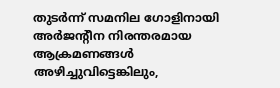തുടർന്ന് സമനില ഗോളിനായി അർജന്റീന നിരന്തരമായ ആക്രമണങ്ങൾ അഴിച്ചുവിട്ടെങ്കിലും,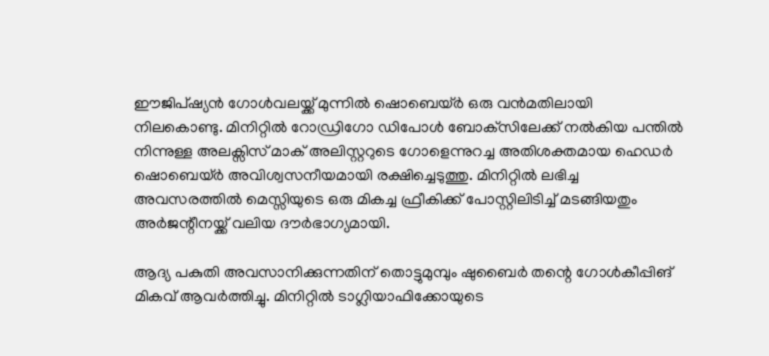ഈജിപ്ഷ്യൻ ഗോൾവലയ്ക്ക് മുന്നിൽ ഷൊബെയ്ർ ഒരു വൻമതിലായി നിലകൊണ്ടു. മിനിറ്റിൽ റോഡ്രിഗോ ഡിപോൾ ബോക്‌സിലേക്ക് നൽകിയ പന്തിൽ നിന്നുള്ള അലക്സിസ് മാക് അലിസ്റ്ററുടെ ഗോളെന്നുറച്ച അതിശക്തമായ ഹെഡർ ഷൊബെയ്ർ അവിശ്വസനീയമായി രക്ഷിച്ചെടുത്തു. മിനിറ്റിൽ ലഭിച്ച അവസരത്തിൽ മെസ്സിയുടെ ഒരു മികച്ച ഫ്രീകിക്ക് പോസ്റ്റിലിടിച്ച് മടങ്ങിയതും അർജന്റീനയ്ക്ക് വലിയ ദൗർഭാഗ്യമായി.

ആദ്യ പകുതി അവസാനിക്കുന്നതിന് തൊട്ടുമുമ്പും ഷുബൈർ തന്റെ ഗോൾകീപ്പിങ് മികവ് ആവർത്തിച്ചു. മിനിറ്റിൽ ടാഗ്ലിയാഫിക്കോയുടെ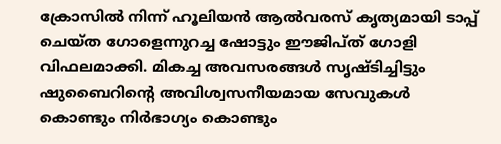ക്രോസിൽ നിന്ന് ഹൂലിയന്‍ ആല്‍വരസ് കൃത്യമായി ടാപ്പ് ചെയ്ത ഗോളെന്നുറച്ച ഷോട്ടും ഈജിപ്ത് ഗോളി വിഫലമാക്കി. മികച്ച അവസരങ്ങൾ സൃഷ്ടിച്ചിട്ടും ഷുബൈറിന്റെ അവിശ്വസനീയമായ സേവുകൾ കൊണ്ടും നിർഭാഗ്യം കൊണ്ടും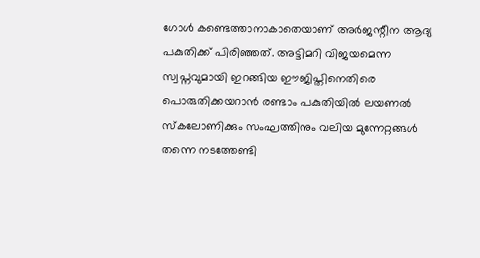ഗോൾ കണ്ടെത്താനാകാതെയാണ് അർജന്റീന ആദ്യ പകുതിക്ക് പിരിഞ്ഞത്. അട്ടിമറി വിജയമെന്ന സ്വപ്നവുമായി ഇറങ്ങിയ ഈജിപ്തിനെതിരെ പൊരുതിക്കയറാൻ രണ്ടാം പകുതിയിൽ ലയണൽ സ്കലോണിക്കും സംഘത്തിനും വലിയ മുന്നേറ്റങ്ങൾ തന്നെ നടത്തേണ്ടി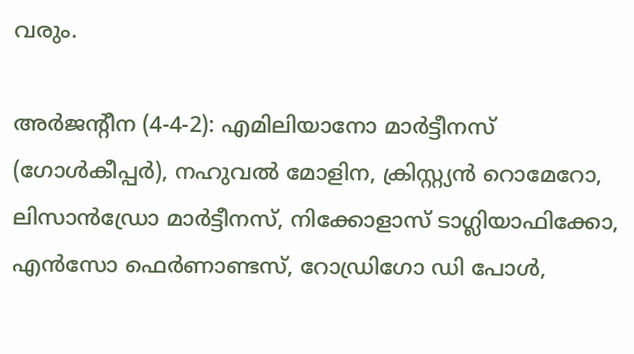വരും.

അർജന്റീന (4-4-2): എമിലിയാനോ മാർട്ടീനസ് (ഗോൾകീപ്പർ), നഹുവൽ മോളിന, ക്രിസ്റ്റ്യൻ റൊമേറോ, ലിസാൻഡ്രോ മാർട്ടീനസ്, നിക്കോളാസ് ടാഗ്ലിയാഫിക്കോ, എൻസോ ഫെർണാണ്ടസ്, റോഡ്രിഗോ ഡി പോൾ,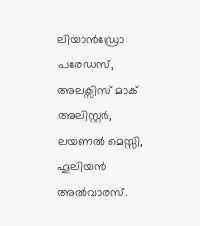ലിയാൻഡ്രോ പരേഡസ്, അലക്സിസ് മാക് അലിസ്റ്റർ, ലയണൽ മെസ്സി, ഹൂലിയൻ അൽവാരസ്.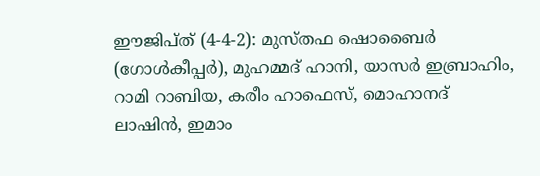ഈജിപ്ത് (4-4-2): മുസ്തഫ ഷൊബൈർ (ഗോൾകീപ്പർ), മുഹമ്മദ് ഹാനി, യാസർ ഇബ്രാഹിം, റാമി റാബിയ, കരീം ഹാഫെസ്, മൊഹാനദ് ലാഷിൻ, ഇമാം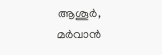ആശൂർ, മർവാൻ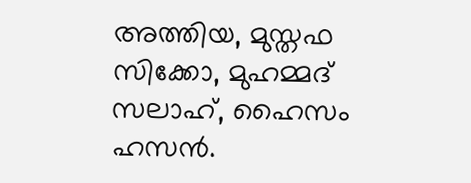അത്തിയ, മുസ്തഫ സിക്കോ, മുഹമ്മദ് സലാഹ്, ഹൈസം ഹസൻ.